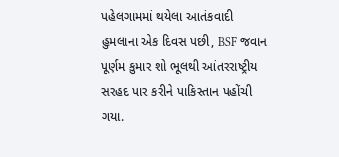પહેલગામમાં થયેલા આતંકવાદી હુમલાના એક દિવસ પછી, BSF જવાન પૂર્ણમ કુમાર શો ભૂલથી આંતરરાષ્ટ્રીય સરહદ પાર કરીને પાકિસ્તાન પહોંચી ગયા.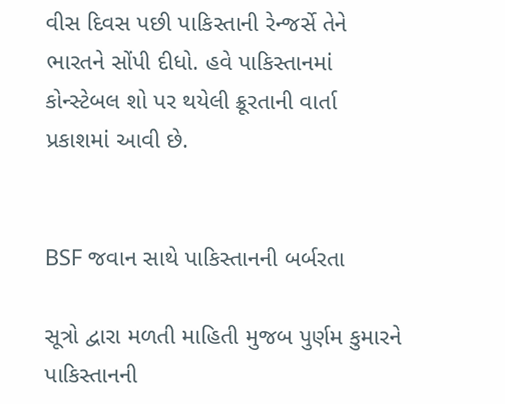વીસ દિવસ પછી પાકિસ્તાની રેન્જર્સે તેને ભારતને સોંપી દીધો. હવે પાકિસ્તાનમાં કોન્સ્ટેબલ શો પર થયેલી ક્રૂરતાની વાર્તા પ્રકાશમાં આવી છે.


BSF જવાન સાથે પાકિસ્તાનની બર્બરતા

સૂત્રો દ્વારા મળતી માહિતી મુજબ પુર્ણમ કુમારને પાકિસ્તાનની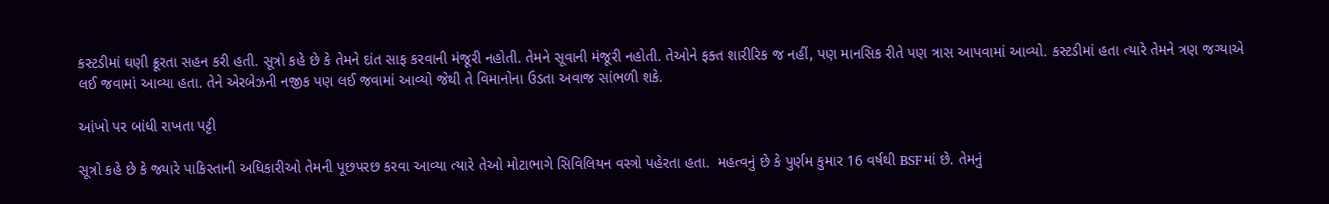કસ્ટડીમાં ઘણી ક્રૂરતા સહન કરી હતી. સૂત્રો કહે છે કે તેમને દાંત સાફ કરવાની મંજૂરી નહોતી. તેમને સૂવાની મંજૂરી નહોતી. તેઓને ફક્ત શારીરિક જ નહીં, પણ માનસિક રીતે પણ ત્રાસ આપવામાં આવ્યો. કસ્ટડીમાં હતા ત્યારે તેમને ત્રણ જગ્યાએ લઈ જવામાં આવ્યા હતા. તેને એરબેઝની નજીક પણ લઈ જવામાં આવ્યો જેથી તે વિમાનોના ઉડતા અવાજ સાંભળી શકે.

આંખો પર બાંધી રાખતા પટ્ટી

સૂત્રો કહે છે કે જ્યારે પાકિસ્તાની અધિકારીઓ તેમની પૂછપરછ કરવા આવ્યા ત્યારે તેઓ મોટાભાગે સિવિલિયન વસ્ત્રો પહેરતા હતા.  મહત્વનું છે કે પુર્ણમ કુમાર 16 વર્ષથી BSFમાં છે. તેમનું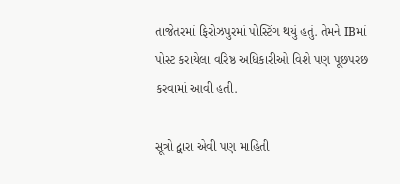તાજેતરમાં ફિરોઝપુરમાં પોસ્ટિંગ થયું હતું. તેમને IBમાં પોસ્ટ કરાયેલા વરિષ્ઠ અધિકારીઓ વિશે પણ પૂછપરછ કરવામાં આવી હતી.

સૂત્રો દ્વારા એવી પણ માહિતી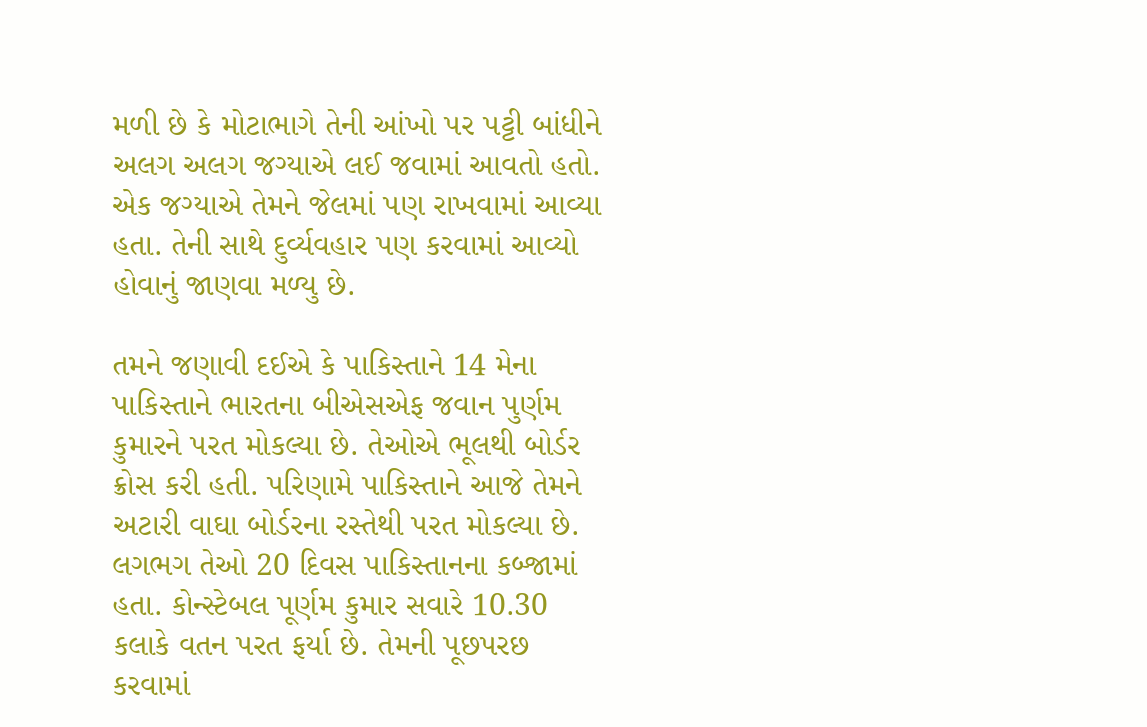મળી છે કે મોટાભાગે તેની આંખો પર પટ્ટી બાંધીને અલગ અલગ જગ્યાએ લઈ જવામાં આવતો હતો. એક જગ્યાએ તેમને જેલમાં પણ રાખવામાં આવ્યા હતા. તેની સાથે દુર્વ્યવહાર પણ કરવામાં આવ્યો હોવાનું જાણવા મળ્યુ છે.

તમને જણાવી દઈએ કે પાકિસ્તાને 14 મેના પાકિસ્તાને ભારતના બીએસએફ જવાન પુર્ણમ કુમારને પરત મોકલ્યા છે. તેઓએ ભૂલથી બોર્ડર ક્રોસ કરી હતી. પરિણામે પાકિસ્તાને આજે તેમને અટારી વાઘા બોર્ડરના રસ્તેથી પરત મોકલ્યા છે. લગભગ તેઓ 20 દિવસ પાકિસ્તાનના કબ્જામાં હતા. કોન્સ્ટેબલ પૂર્ણમ કુમાર સવારે 10.30 કલાકે વતન પરત ફર્યા છે. તેમની પૂછપરછ કરવામાં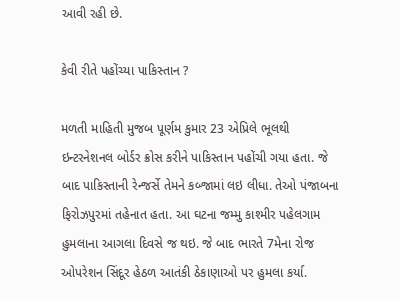આવી રહી છે.

કેવી રીતે પહોંચ્યા પાકિસ્તાન ?

મળતી માહિતી મુજબ પૂર્ણમ કુમાર 23 એપ્રિલે ભૂલથી ઇન્ટરનેશનલ બોર્ડર ક્રોસ કરીને પાકિસ્તાન પહોંચી ગયા હતા. જે બાદ પાકિસ્તાની રેન્જર્સે તેમને કબ્જામાં લઇ લીધા. તેઓ પંજાબના ફિરોઝપુરમાં તહેનાત હતા. આ ઘટના જમ્મુ કાશ્મીર પહેલગામ હુમલાના આગલા દિવસે જ થઇ. જે બાદ ભારતે 7મેના રોજ ઓપરેશન સિંદૂર હેઠળ આતંકી ઠેકાણાઓ પર હુમલા કર્યા.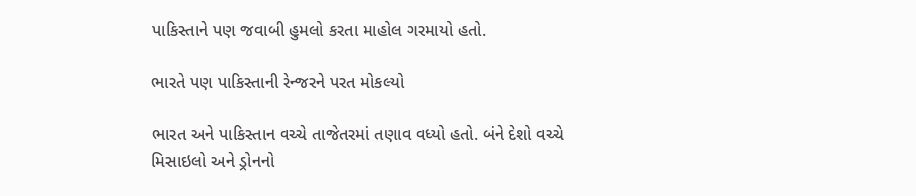પાકિસ્તાને પણ જવાબી હુમલો કરતા માહોલ ગરમાયો હતો.

ભારતે પણ પાકિસ્તાની રેન્જરને પરત મોકલ્યો

ભારત અને પાકિસ્તાન વચ્ચે તાજેતરમાં તણાવ વધ્યો હતો. બંને દેશો વચ્ચે મિસાઇલો અને ડ્રોનનો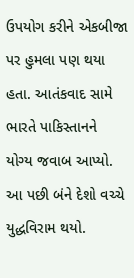ઉપયોગ કરીને એકબીજા પર હુમલા પણ થયા હતા. આતંકવાદ સામે ભારતે પાકિસ્તાનને યોગ્ય જવાબ આપ્યો. આ પછી બંને દેશો વચ્ચે યુદ્ધવિરામ થયો.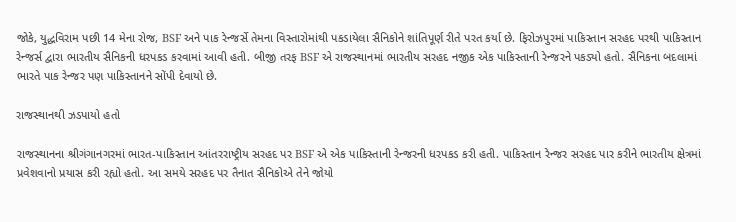જોકે, યુદ્ધવિરામ પછી 14 મેના રોજ, BSF અને પાક રેન્જર્સે તેમના વિસ્તારોમાંથી પકડાયેલા સૈનિકોને શાંતિપૂર્ણ રીતે પરત કર્યા છે. ફિરોઝપુરમાં પાકિસ્તાન સરહદ પરથી પાકિસ્તાન રેન્જર્સ દ્વારા ભારતીય સૈનિકની ધરપકડ કરવામાં આવી હતી. બીજી તરફ BSF એ રાજસ્થાનમાં ભારતીય સરહદ નજીક એક પાકિસ્તાની રેન્જરને પકડ્યો હતો. સૈનિકના બદલામાં ભારતે પાક રેન્જર પણ પાકિસ્તાનને સોંપી દેવાયો છે.

રાજસ્થાનથી ઝડપાયો હતો

રાજસ્થાનના શ્રીગંગાનગરમાં ભારત-પાકિસ્તાન આંતરરાષ્ટ્રીય સરહદ પર BSF એ એક પાકિસ્તાની રેન્જરની ધરપકડ કરી હતી. પાકિસ્તાન રેન્જર સરહદ પાર કરીને ભારતીય ક્ષેત્રમાં પ્રવેશવાનો પ્રયાસ કરી રહ્યો હતો. આ સમયે સરહદ પર તૈનાત સૈનિકોએ તેને જોયો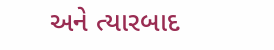અને ત્યારબાદ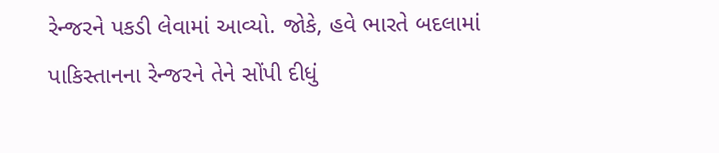રેન્જરને પકડી લેવામાં આવ્યો. જોકે, હવે ભારતે બદલામાં પાકિસ્તાનના રેન્જરને તેને સોંપી દીધું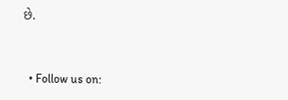છે.


  • Follow us on: